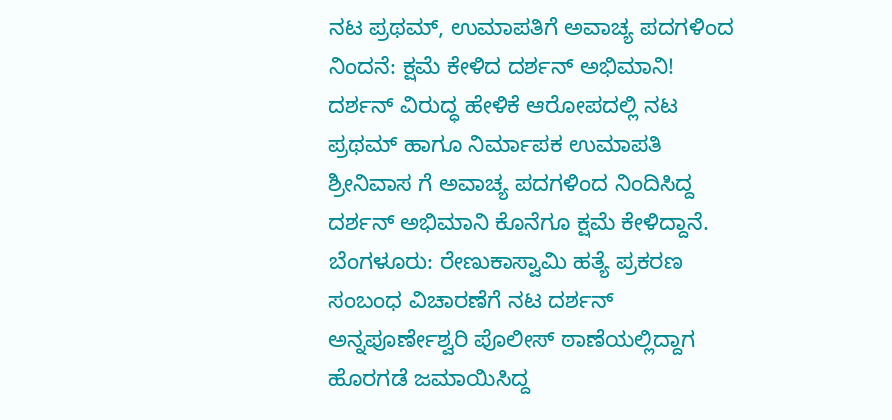ನಟ ಪ್ರಥಮ್, ಉಮಾಪತಿಗೆ ಅವಾಚ್ಯ ಪದಗಳಿಂದ ನಿಂದನೆ: ಕ್ಷಮೆ ಕೇಳಿದ ದರ್ಶನ್ ಅಭಿಮಾನಿ! ದರ್ಶನ್ ವಿರುದ್ಧ ಹೇಳಿಕೆ ಆರೋಪದಲ್ಲಿ ನಟ ಪ್ರಥಮ್ ಹಾಗೂ ನಿರ್ಮಾಪಕ ಉಮಾಪತಿ ಶ್ರೀನಿವಾಸ ಗೆ ಅವಾಚ್ಯ ಪದಗಳಿಂದ ನಿಂದಿಸಿದ್ದ ದರ್ಶನ್ ಅಭಿಮಾನಿ ಕೊನೆಗೂ ಕ್ಷಮೆ ಕೇಳಿದ್ದಾನೆ. ಬೆಂಗಳೂರು: ರೇಣುಕಾಸ್ವಾಮಿ ಹತ್ಯೆ ಪ್ರಕರಣ ಸಂಬಂಧ ವಿಚಾರಣೆಗೆ ನಟ ದರ್ಶನ್ ಅನ್ನಪೂರ್ಣೇಶ್ವರಿ ಪೊಲೀಸ್ ಠಾಣೆಯಲ್ಲಿದ್ದಾಗ ಹೊರಗಡೆ ಜಮಾಯಿಸಿದ್ದ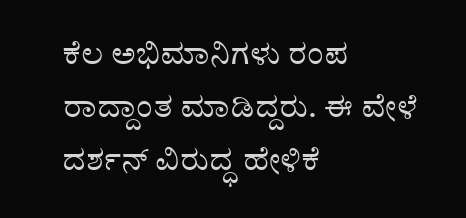ಕೆಲ ಅಭಿಮಾನಿಗಳು ರಂಪ ರಾದ್ದಾಂತ ಮಾಡಿದ್ದರು. ಈ ವೇಳೆ ದರ್ಶನ್ ವಿರುದ್ಧ ಹೇಳಿಕೆ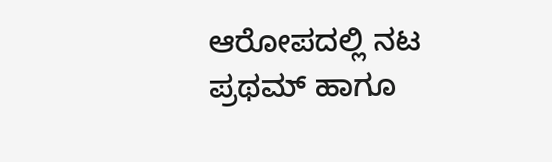ಆರೋಪದಲ್ಲಿ ನಟ ಪ್ರಥಮ್ ಹಾಗೂ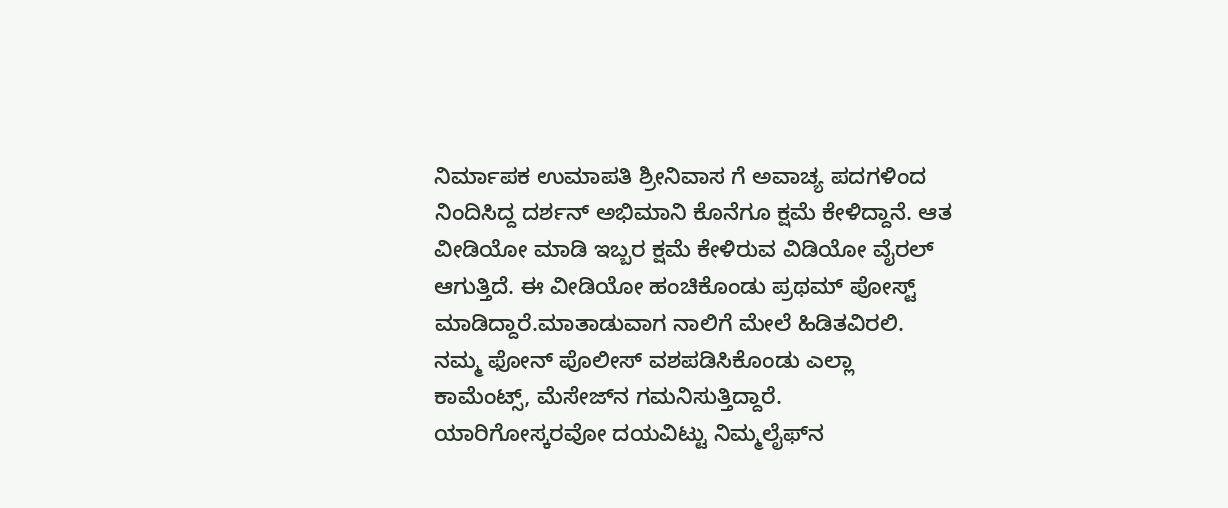ನಿರ್ಮಾಪಕ ಉಮಾಪತಿ ಶ್ರೀನಿವಾಸ ಗೆ ಅವಾಚ್ಯ ಪದಗಳಿಂದ ನಿಂದಿಸಿದ್ದ ದರ್ಶನ್ ಅಭಿಮಾನಿ ಕೊನೆಗೂ ಕ್ಷಮೆ ಕೇಳಿದ್ದಾನೆ. ಆತ ವೀಡಿಯೋ ಮಾಡಿ ಇಬ್ಬರ ಕ್ಷಮೆ ಕೇಳಿರುವ ವಿಡಿಯೋ ವೈರಲ್ ಆಗುತ್ತಿದೆ. ಈ ವೀಡಿಯೋ ಹಂಚಿಕೊಂಡು ಪ್ರಥಮ್ ಪೋಸ್ಟ್ ಮಾಡಿದ್ದಾರೆ.ಮಾತಾಡುವಾಗ ನಾಲಿಗೆ ಮೇಲೆ ಹಿಡಿತವಿರಲಿ. ನಮ್ಮ ಫೋನ್ ಪೊಲೀಸ್ ವಶಪಡಿಸಿಕೊಂಡು ಎಲ್ಲಾ ಕಾಮೆಂಟ್ಸ್, ಮೆಸೇಜ್‌ನ ಗಮನಿಸುತ್ತಿದ್ದಾರೆ. ಯಾರಿಗೋಸ್ಕರವೋ ದಯವಿಟ್ಟು ನಿಮ್ಮ‌ಲೈಫ್‌ನ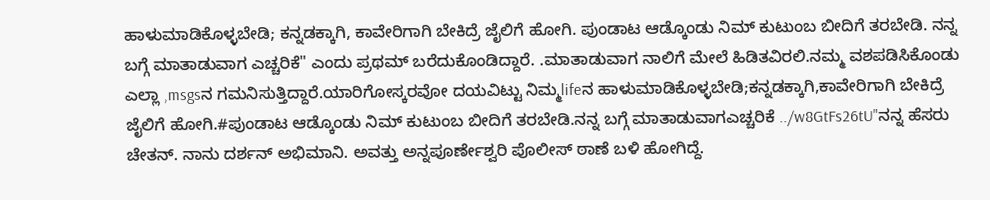ಹಾಳುಮಾಡಿಕೊಳ್ಳಬೇಡಿ; ಕನ್ನಡಕ್ಕಾಗಿ, ಕಾವೇರಿಗಾಗಿ ಬೇಕಿದ್ರೆ ಜೈಲಿಗೆ ಹೋಗಿ. ಪುಂಡಾಟ ಆಡ್ಕೊಂಡು ನಿಮ್ ಕುಟುಂಬ ಬೀದಿಗೆ ತರಬೇಡಿ. ನನ್ನ ಬಗ್ಗೆ ಮಾತಾಡುವಾಗ ಎಚ್ಚರಿಕೆ" ಎಂದು ಪ್ರಥಮ್ ಬರೆದುಕೊಂಡಿದ್ದಾರೆ. .ಮಾತಾಡುವಾಗ ನಾಲಿಗೆ ಮೇಲೆ ಹಿಡಿತವಿರಲಿ.ನಮ್ಮ ವಶಪಡಿಸಿಕೊಂಡು ಎಲ್ಲಾ ,msgsನ ಗಮನಿಸುತ್ತಿದ್ದಾರೆ.ಯಾರಿಗೋಸ್ಕರವೋ ದಯವಿಟ್ಟು ನಿಮ್ಮ‌lifeನ ಹಾಳುಮಾಡಿಕೊಳ್ಳಬೇಡಿ;ಕನ್ನಡಕ್ಕಾಗಿ,ಕಾವೇರಿಗಾಗಿ ಬೇಕಿದ್ರೆ ಜೈಲಿಗೆ ಹೋಗಿ.#ಪುಂಡಾಟ ಆಡ್ಕೊಂಡು ನಿಮ್ ಕುಟುಂಬ ಬೀದಿಗೆ ತರಬೇಡಿ.ನನ್ನ ಬಗ್ಗೆ ಮಾತಾಡುವಾಗಎಚ್ಚರಿಕೆ ../w8GtFs26tU"ನನ್ನ ಹೆಸರು ಚೇತನ್. ನಾನು ದರ್ಶನ್ ಅಭಿಮಾನಿ. ಅವತ್ತು ಅನ್ನಪೂರ್ಣೇಶ್ವರಿ ಪೊಲೀಸ್ ಠಾಣೆ ಬಳಿ ಹೋಗಿದ್ದೆ.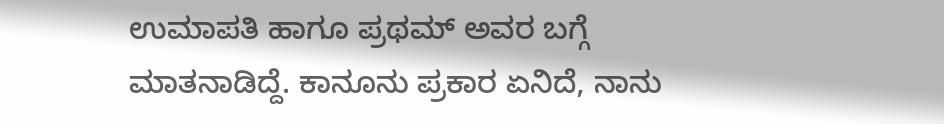ಉಮಾಪತಿ ಹಾಗೂ ಪ್ರಥಮ್ ಅವರ ಬಗ್ಗೆ ಮಾತನಾಡಿದ್ದೆ. ಕಾನೂನು ಪ್ರಕಾರ ಏನಿದೆ, ನಾನು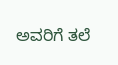ಅವರಿಗೆ ತಲೆ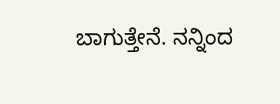ಬಾಗುತ್ತೇನೆ. ನನ್ನಿಂದ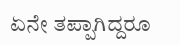ಏನೇ ತಪ್ಪಾಗಿದ್ದರೂ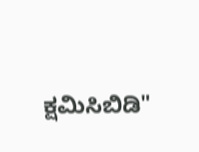ಕ್ಷಮಿಸಿಬಿಡಿ"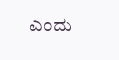ಎಂದು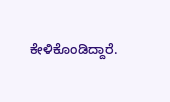ಕೇಳಿಕೊಂಡಿದ್ದಾರೆ.